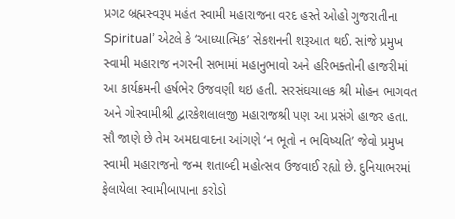પ્રગટ બ્રહ્મસ્વરૂપ મહંત સ્વામી મહારાજના વરદ હસ્તે ઓહો ગુજરાતીના Spiritual’ એટલે કે ‘આધ્યાત્મિક’ સેકશનની શરૂઆત થઈ. સાંજે પ્રમુખ સ્વામી મહારાજ નગરની સભામાં મહાનુભાવો અને હરિભક્તોની હાજરીમાં આ કાર્યક્રમની હર્ષભેર ઉજવણી થઇ હતી. સરસંઘચાલક શ્રી મોહન ભાગવત અને ગોસ્વામીશ્રી દ્વારકેશલાલજી મહારાજશ્રી પણ આ પ્રસંગે હાજર હતા.
સૌ જાણે છે તેમ અમદાવાદના આંગણે ‘ન ભૂતો ન ભવિષ્યતિ’ જેવો પ્રમુખ સ્વામી મહારાજનો જન્મ શતાબ્દી મહોત્સવ ઉજવાઈ રહ્યો છે. દુનિયાભરમાં ફેલાયેલા સ્વામીબાપાના કરોડો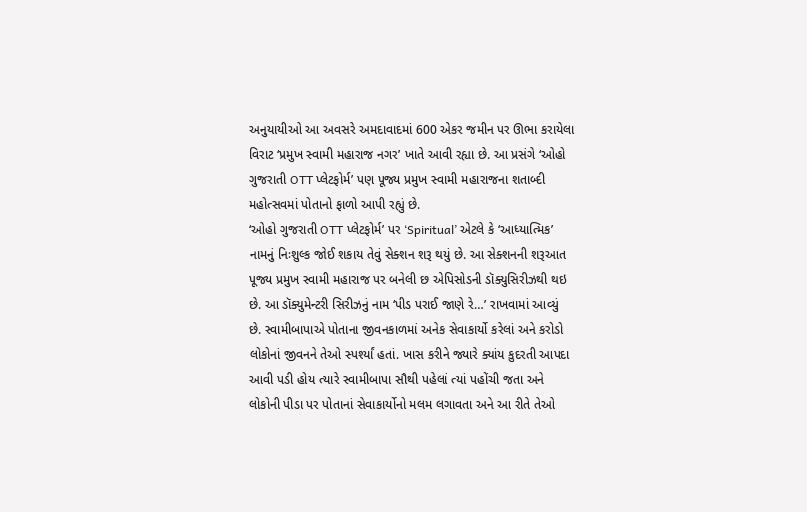અનુયાયીઓ આ અવસરે અમદાવાદમાં 600 એકર જમીન પર ઊભા કરાયેલા વિરાટ ‘પ્રમુખ સ્વામી મહારાજ નગર’ ખાતે આવી રહ્યા છે. આ પ્રસંગે ‘ઓહો ગુજરાતી OTT પ્લેટફોર્મ’ પણ પૂજ્ય પ્રમુખ સ્વામી મહારાજના શતાબ્દી મહોત્સવમાં પોતાનો ફાળો આપી રહ્યું છે.
‘ઓહો ગુજરાતી OTT પ્લેટફોર્મ’ પર ‘Spiritual’ એટલે કે ‘આધ્યાત્મિક’ નામનું નિઃશુલ્ક જોઈ શકાય તેવું સેક્શન શરૂ થયું છે. આ સેક્શનની શરૂઆત પૂજ્ય પ્રમુખ સ્વામી મહારાજ પર બનેલી છ એપિસોડની ડૉક્યુસિરીઝથી થઇ છે. આ ડૉક્યુમેન્ટરી સિરીઝનું નામ ‘પીડ પરાઈ જાણે રે…’ રાખવામાં આવ્યું છે. સ્વામીબાપાએ પોતાના જીવનકાળમાં અનેક સેવાકાર્યો કરેલાં અને કરોડો લોકોનાં જીવનને તેઓ સ્પર્શ્યાં હતાં. ખાસ કરીને જ્યારે ક્યાંય કુદરતી આપદા આવી પડી હોય ત્યારે સ્વામીબાપા સૌથી પહેલાં ત્યાં પહોંચી જતા અને લોકોની પીડા પર પોતાનાં સેવાકાર્યોનો મલમ લગાવતા અને આ રીતે તેઓ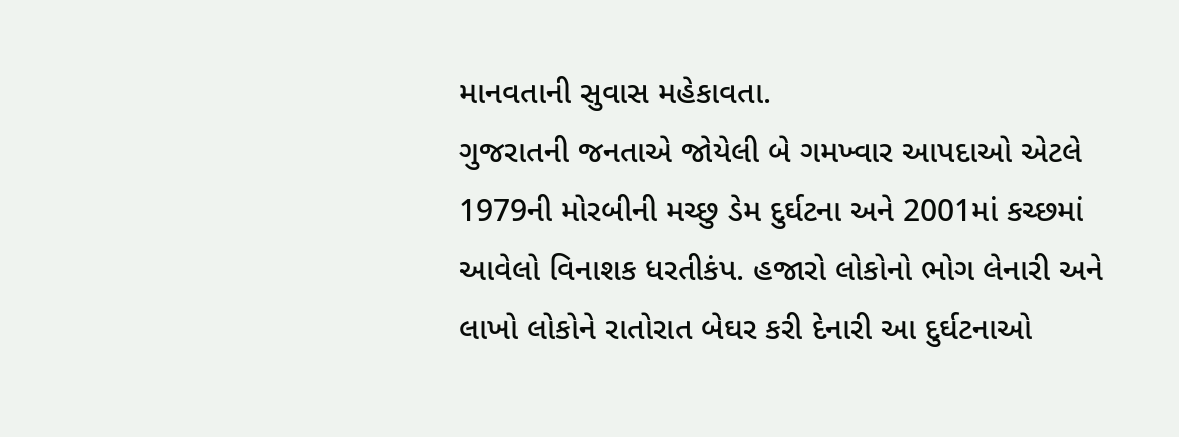માનવતાની સુવાસ મહેકાવતા.
ગુજરાતની જનતાએ જોયેલી બે ગમખ્વાર આપદાઓ એટલે 1979ની મોરબીની મચ્છુ ડેમ દુર્ઘટના અને 2001માં કચ્છમાં આવેલો વિનાશક ધરતીકંપ. હજારો લોકોનો ભોગ લેનારી અને લાખો લોકોને રાતોરાત બેઘર કરી દેનારી આ દુર્ઘટનાઓ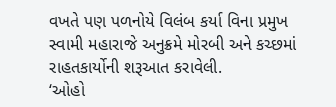વખતે પણ પળનોયે વિલંબ કર્યા વિના પ્રમુખ સ્વામી મહારાજે અનુક્રમે મોરબી અને કચ્છમાં રાહતકાર્યોની શરૂઆત કરાવેલી.
‘ઓહો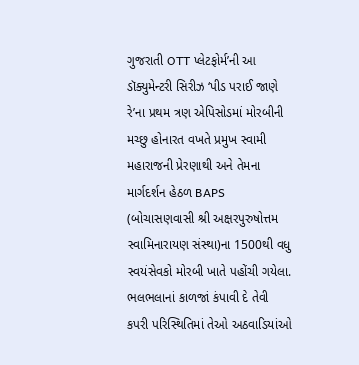ગુજરાતી OTT પ્લેટફોર્મ’ની આ ડૉક્યુમેન્ટરી સિરીઝ ‘પીડ પરાઈ જાણે રે’ના પ્રથમ ત્રણ એપિસોડમાં મોરબીની મચ્છુ હોનારત વખતે પ્રમુખ સ્વામી મહારાજની પ્રેરણાથી અને તેમના માર્ગદર્શન હેઠળ BAPS (બોચાસણવાસી શ્રી અક્ષરપુરુષોત્તમ સ્વામિનારાયણ સંસ્થા)ના 1500થી વધુ સ્વયંસેવકો મોરબી ખાતે પહોંચી ગયેલા. ભલભલાનાં કાળજાં કંપાવી દે તેવી કપરી પરિસ્થિતિમાં તેઓ અઠવાડિયાંઓ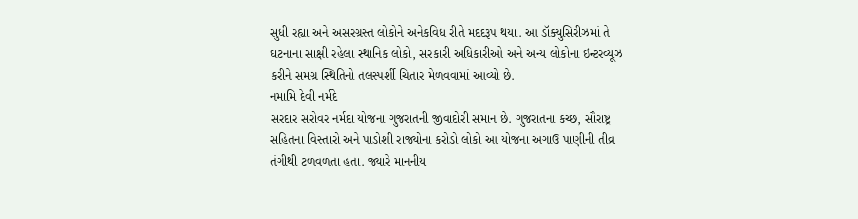સુધી રહ્યા અને અસરગ્રસ્ત લોકોને અનેકવિધ રીતે મદદરૂપ થયા. આ ડૉક્યુસિરીઝમાં તે ઘટનાના સાક્ષી રહેલા સ્થાનિક લોકો, સરકારી અધિકારીઓ અને અન્ય લોકોના ઇન્ટરવ્યૂઝ કરીને સમગ્ર સ્થિતિનો તલસ્પર્શી ચિતાર મેળવવામાં આવ્યો છે.
નમામિ દેવી નર્મદે
સરદાર સરોવર નર્મદા યોજના ગુજરાતની જીવાદોરી સમાન છે. ગુજરાતના કચ્છ, સૌરાષ્ટ્ર સહિતના વિસ્તારો અને પાડોશી રાજ્યોના કરોડો લોકો આ યોજના અગાઉ પાણીની તીવ્ર તંગીથી ટળવળતા હતા. જ્યારે માનનીય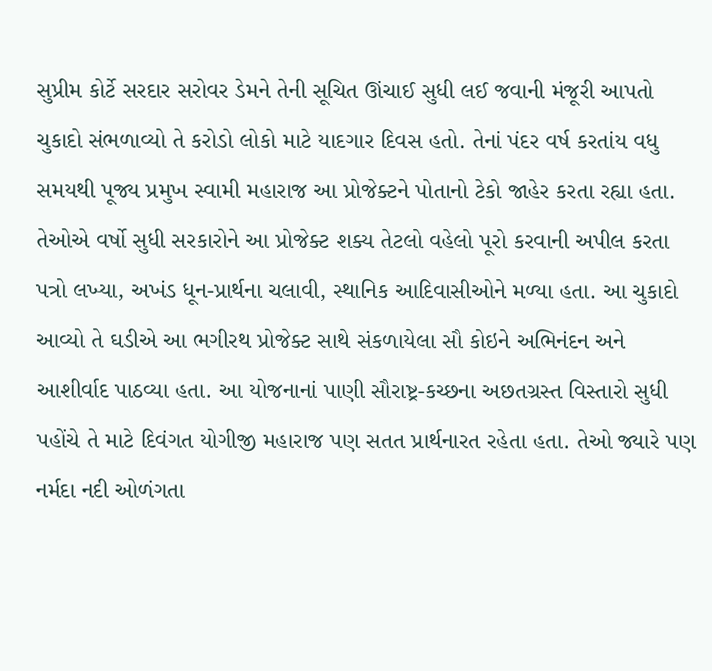સુપ્રીમ કોર્ટે સરદાર સરોવર ડેમને તેની સૂચિત ઊંચાઈ સુધી લઈ જવાની મંજૂરી આપતો ચુકાદો સંભળાવ્યો તે કરોડો લોકો માટે યાદગાર દિવસ હતો. તેનાં પંદર વર્ષ કરતાંય વધુ સમયથી પૂજ્ય પ્રમુખ સ્વામી મહારાજ આ પ્રોજેક્ટને પોતાનો ટેકો જાહેર કરતા રહ્યા હતા. તેઓએ વર્ષો સુધી સરકારોને આ પ્રોજેક્ટ શક્ય તેટલો વહેલો પૂરો કરવાની અપીલ કરતા પત્રો લખ્યા, અખંડ ધૂન-પ્રાર્થના ચલાવી, સ્થાનિક આદિવાસીઓને મળ્યા હતા. આ ચુકાદો આવ્યો તે ઘડીએ આ ભગીરથ પ્રોજેક્ટ સાથે સંકળાયેલા સૌ કોઇને અભિનંદન અને આશીર્વાદ પાઠવ્યા હતા. આ યોજનાનાં પાણી સૌરાષ્ટ્ર-કચ્છના અછતગ્રસ્ત વિસ્તારો સુધી પહોંચે તે માટે દિવંગત યોગીજી મહારાજ પણ સતત પ્રાર્થનારત રહેતા હતા. તેઓ જ્યારે પણ નર્મદા નદી ઓળંગતા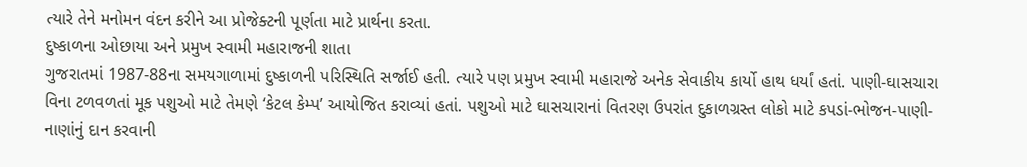ત્યારે તેને મનોમન વંદન કરીને આ પ્રોજેક્ટની પૂર્ણતા માટે પ્રાર્થના કરતા.
દુષ્કાળના ઓછાયા અને પ્રમુખ સ્વામી મહારાજની શાતા
ગુજરાતમાં 1987-88ના સમયગાળામાં દુષ્કાળની પરિસ્થિતિ સર્જાઈ હતી. ત્યારે પણ પ્રમુખ સ્વામી મહારાજે અનેક સેવાકીય કાર્યો હાથ ધર્યાં હતાં. પાણી-ઘાસચારા વિના ટળવળતાં મૂક પશુઓ માટે તેમણે ‘કેટલ કેમ્પ’ આયોજિત કરાવ્યાં હતાં. પશુઓ માટે ઘાસચારાનાં વિતરણ ઉપરાંત દુકાળગ્રસ્ત લોકો માટે કપડાં-ભોજન-પાણી-નાણાંનું દાન કરવાની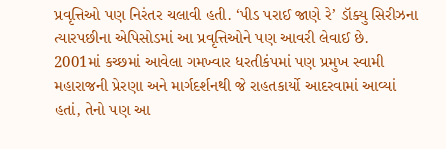પ્રવૃત્તિઓ પણ નિરંતર ચલાવી હતી. ‘પીડ પરાઈ જાણે રે’ ડૉક્યુ સિરીઝના ત્યારપછીના એપિસોડમાં આ પ્રવૃત્તિઓને પણ આવરી લેવાઈ છે.
2001માં કચ્છમાં આવેલા ગમખ્વાર ધરતીકંપમાં પણ પ્રમુખ સ્વામી મહારાજની પ્રેરણા અને માર્ગદર્શનથી જે રાહતકાર્યો આદરવામાં આવ્યાં હતાં, તેનો પણ આ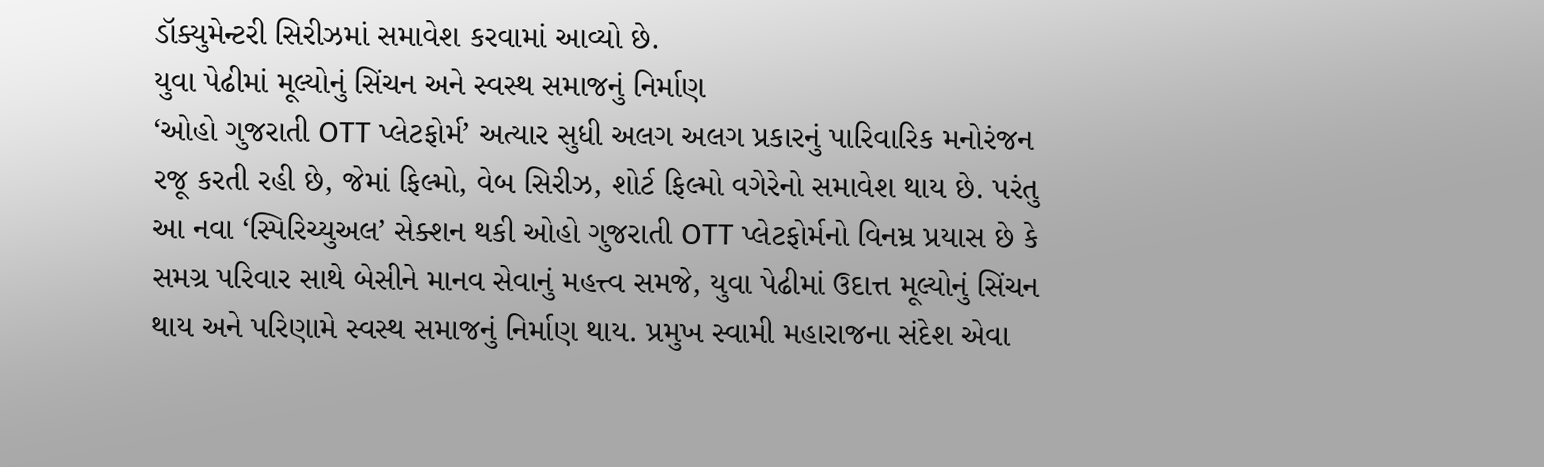ડૉક્યુમેન્ટરી સિરીઝમાં સમાવેશ કરવામાં આવ્યો છે.
યુવા પેઢીમાં મૂલ્યોનું સિંચન અને સ્વસ્થ સમાજનું નિર્માણ
‘ઓહો ગુજરાતી OTT પ્લેટફોર્મ’ અત્યાર સુધી અલગ અલગ પ્રકારનું પારિવારિક મનોરંજન રજૂ કરતી રહી છે, જેમાં ફિલ્મો, વેબ સિરીઝ, શોર્ટ ફિલ્મો વગેરેનો સમાવેશ થાય છે. પરંતુ આ નવા ‘સ્પિરિચ્યુઅલ’ સેક્શન થકી ઓહો ગુજરાતી OTT પ્લેટફોર્મનો વિનમ્ર પ્રયાસ છે કે સમગ્ર પરિવાર સાથે બેસીને માનવ સેવાનું મહત્ત્વ સમજે, યુવા પેઢીમાં ઉદાત્ત મૂલ્યોનું સિંચન થાય અને પરિણામે સ્વસ્થ સમાજનું નિર્માણ થાય. પ્રમુખ સ્વામી મહારાજના સંદેશ એવા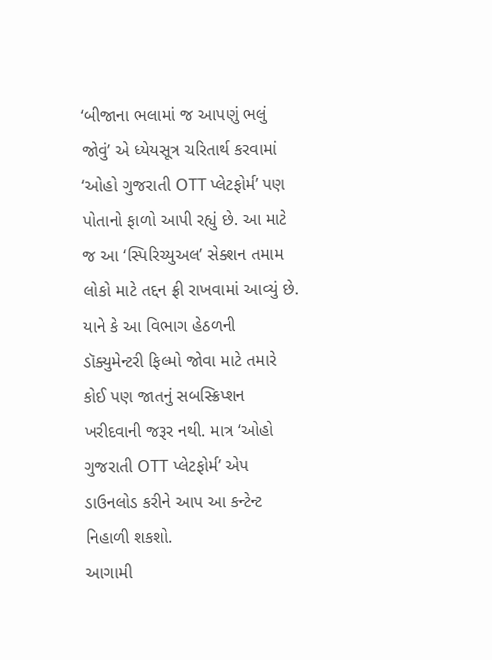‘બીજાના ભલામાં જ આપણું ભલું જોવું’ એ ધ્યેયસૂત્ર ચરિતાર્થ કરવામાં ‘ઓહો ગુજરાતી OTT પ્લેટફોર્મ’ પણ પોતાનો ફાળો આપી રહ્યું છે. આ માટે જ આ ‘સ્પિરિચ્યુઅલ’ સેક્શન તમામ લોકો માટે તદ્દન ફ્રી રાખવામાં આવ્યું છે. યાને કે આ વિભાગ હેઠળની ડૉક્યુમેન્ટરી ફિલ્મો જોવા માટે તમારે કોઈ પણ જાતનું સબસ્ક્રિપ્શન ખરીદવાની જરૂર નથી. માત્ર ‘ઓહો ગુજરાતી OTT પ્લેટફોર્મ’ એપ ડાઉનલોડ કરીને આપ આ કન્ટેન્ટ નિહાળી શકશો.
આગામી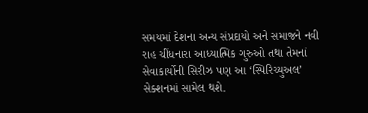સમયમાં દેશના અન્ય સંપ્રદાયો અને સમાજને નવી રાહ ચીંધનારા આધ્યાત્મિક ગુરુઓ તથા તેમનાં સેવાકાર્યોની સિરીઝ પણ આ ‘સ્પિરિચ્યુઅલ’ સેક્શનમાં સામેલ થશે.